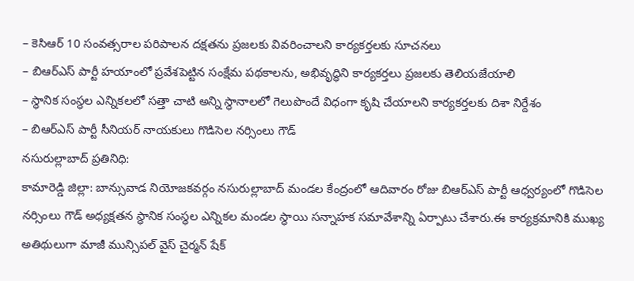– కెసిఆర్ 10 సంవత్సరాల పరిపాలన దక్షతను ప్రజలకు వివరించాలని కార్యకర్తలకు సూచనలు
– బిఆర్ఎస్ పార్టీ హయాంలో ప్రవేశపెట్టిన సంక్షేమ పథకాలను, అభివృద్ధిని కార్యకర్తలు ప్రజలకు తెలియజేయాలి
– స్థానిక సంస్థల ఎన్నికలలో సత్తా చాటి అన్ని స్థానాలలో గెలుపొందే విధంగా కృషి చేయాలని కార్యకర్తలకు దిశా నిర్దేశం
– బిఆర్ఎస్ పార్టీ సీనియర్ నాయకులు గొడిసెల నర్సింలు గౌడ్
నసురుల్లాబాద్ ప్రతినిధి:
కామారెడ్డి జిల్లా: బాన్సువాడ నియోజకవర్గం నసురుల్లాబాద్ మండల కేంద్రంలో ఆదివారం రోజు బిఆర్ఎస్ పార్టీ ఆధ్వర్యంలో గొడిసెల నర్సింలు గౌడ్ అధ్యక్షతన స్థానిక సంస్థల ఎన్నికల మండల స్థాయి సన్నాహక సమావేశాన్ని ఏర్పాటు చేశారు.ఈ కార్యక్రమానికి ముఖ్య అతిథులుగా మాజీ మున్సిపల్ వైస్ చైర్మన్ షేక్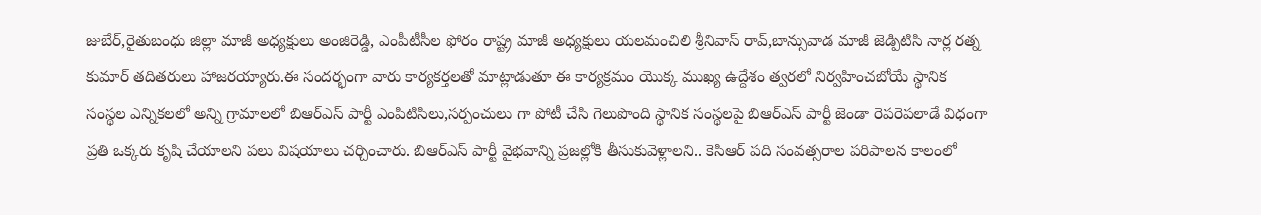జుబేర్,రైతుబంధు జిల్లా మాజీ అధ్యక్షులు అంజిరెడ్డి, ఎంపీటీసీల ఫోరం రాష్ట్ర మాజీ అధ్యక్షులు యలమంచిలి శ్రీనివాస్ రావ్,బాన్సువాడ మాజీ జెడ్పిటిసి నార్ల రత్న కుమార్ తదితరులు హాజరయ్యారు.ఈ సందర్భంగా వారు కార్యకర్తలతో మాట్లాడుతూ ఈ కార్యక్రమం యొక్క ముఖ్య ఉద్దేశం త్వరలో నిర్వహించబోయే స్థానిక సంస్థల ఎన్నికలలో అన్ని గ్రామాలలో బిఆర్ఎస్ పార్టీ ఎంపిటిసిలు,సర్పంచులు గా పోటీ చేసి గెలుపొంది స్థానిక సంస్థలపై బిఆర్ఎస్ పార్టీ జెండా రెపరెపలాడే విధంగా ప్రతి ఒక్కరు కృషి చేయాలని పలు విషయాలు చర్చించారు. బిఆర్ఎస్ పార్టీ వైభవాన్ని ప్రజల్లోకి తీసుకువెళ్లాలని.. కెసిఆర్ పది సంవత్సరాల పరిపాలన కాలంలో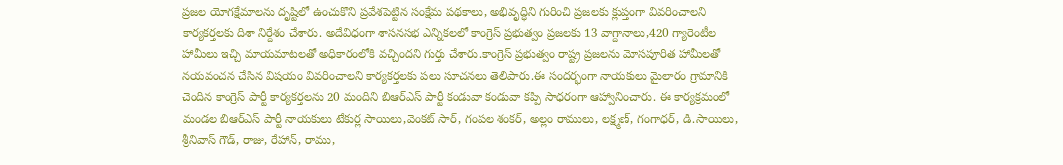ప్రజల యోగక్షేమాలను దృష్టిలో ఉంచుకొని ప్రవేశపెట్టిన సంక్షేమ పథకాలు, అభివృద్ధిని గురించి ప్రజలకు క్లుప్తంగా వివరించాలని కార్యకర్తలకు దిశా నిర్దేశం చేశారు. అదేవిధంగా శాసనసభ ఎన్నికలలో కాంగ్రెస్ ప్రభుత్వం ప్రజలకు 13 వాగ్దానాలు,420 గ్యారెంటీల హామీలు ఇచ్చి మాయమాటలతో అధికారంలోకి వచ్చిందని గుర్తు చేశారు.కాంగ్రెస్ ప్రభుత్వం రాష్ట్ర ప్రజలను మోసపూరిత హామీలతో నయవంచన చేసిన విషయం వివరించాలని కార్యకర్తలకు పలు సూచనలు తెలిపారు.ఈ సందర్భంగా నాయకులు మైలారం గ్రామానికి చెందిన కాంగ్రెస్ పార్టీ కార్యకర్తలను 20 మందిని బిఆర్ఎస్ పార్టీ కండువా కండువా కప్పి సాధరంగా ఆహ్వానించారు. ఈ కార్యక్రమంలో మండల బిఆర్ఎస్ పార్టీ నాయకులు టేకుర్ల సాయిలు,వెంకట్ సార్, గంపల శంకర్, అల్లం రాములు, లక్ష్మణ్, గంగాధర్, డి.సాయిలు, శ్రీనివాస్ గౌడ్, రాజు, రేహాన్, రాము,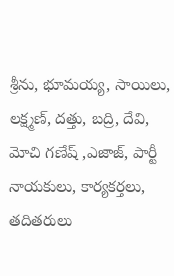శ్రీను, భూమయ్య, సాయిలు, లక్ష్మణ్, దత్తు, బద్రి, దేవి, మోచి గణేష్ ,ఎజాజ్, పార్టీ నాయకులు, కార్యకర్తలు, తదితరులు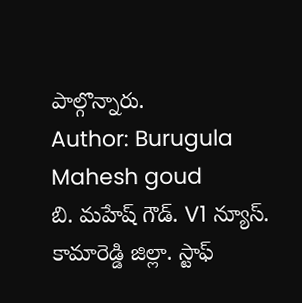పాల్గొన్నారు.
Author: Burugula Mahesh goud
బి. మహేష్ గౌడ్. V1 న్యూస్. కామారెడ్డి జిల్లా. స్టాఫ్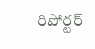రిపోర్టర్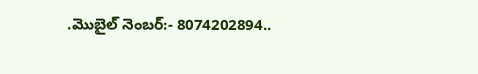.మొబైల్ నెంబర్:- 8074202894..